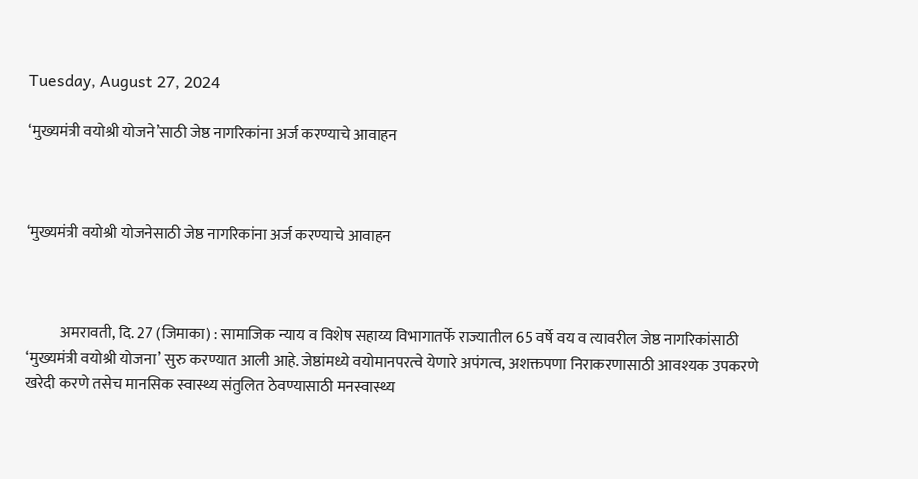Tuesday, August 27, 2024

‘मुख्यमंत्री वयोश्री योजने’साठी जेष्ठ नागरिकांना अर्ज करण्याचे आवाहन



‘मुख्यमंत्री वयोश्री योजनेसाठी जेष्ठ नागरिकांना अर्ज करण्याचे आवाहन



           अमरावती, दि. 27 (जिमाका) : सामाजिक न्याय व विशेष सहाय्य विभागातर्फे राज्यातील 65 वर्षे वय व त्यावरील जेष्ठ नागरिकांसाठी ‘मुख्यमंत्री वयोश्री योजना’ सुरु करण्यात आली आहे. जेष्ठांमध्ये वयोमानपरत्वे येणारे अपंगत्व, अशक्तपणा निराकरणासाठी आवश्यक उपकरणे खरेदी करणे तसेच मानसिक स्वास्थ्य संतुलित ठेवण्यासाठी मनस्वास्थ्य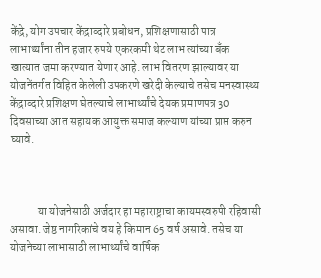केंद्रे, योग उपचार केंद्राव्दारे प्रबोधन, प्रशिक्षणासाठी पात्र लाभार्थ्यांना तीन हजार रुपये एकरकमी थेट लाभ त्यांच्या बँक खात्यात जमा करण्यात येणार आहे. लाभ वितरण झाल्यावर या योजनेंतर्गत विहित केलेली उपकरणे खरेदी केल्याचे तसेच मनस्वास्थ्य  केंद्राव्दारे प्रशिक्षण घेतल्याचे लाभार्थ्यांचे देयक प्रमाणपत्र 30 दिवसाच्या आत सहायक आयुक्त समाज कल्याण यांच्या प्राप्त करुन घ्यावे.



            या योजनेसाठी अर्जदार हा महाराष्ट्राचा कायमस्वरुपी रहिवासी असावा. जेष्ठ नागरिकांचे वय हे किमान 65 वर्ष असावे. तसेच या योजनेच्या लाभासाठी लाभार्थ्यांचे वार्षिक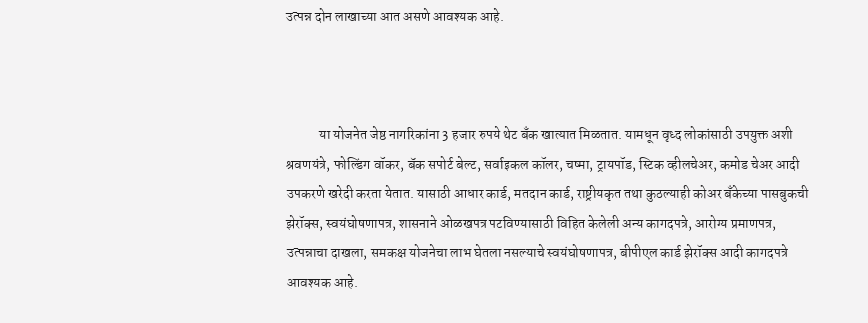उत्पन्न दोन लाखाच्या आत असणे आवश्यक आहे.



            या योजनेत जेष्ठ नागरिकांना 3 हजार रुपये थेट बँक खात्यात मिळतात. यामधून वृध्द लोकांसाठी उपयुक्त अशी श्रवणयंत्रे, फोल्डिंग वॉकर, बॅक सपोर्ट बेल्ट, सर्वाइकल कॉलर, चष्मा, ट्रायपॉड, स्टिक व्हीलचेअर, कमोड चेअर आदी उपकरणे खरेदी करता येतात. यासाठी आधार कार्ड, मतदान कार्ड, राष्ट्रीयकृत तथा कुठल्याही कोअर बँकेच्या पासबुकची झेरॉक्स, स्वयंघोषणापत्र, शासनाने ओळखपत्र पटविण्यासाठी विहित केलेली अन्य कागदपत्रे, आरोग्य प्रमाणपत्र, उत्पन्नाचा दाखला, समकक्ष योजनेचा लाभ घेतला नसल्याचे स्वयंघोषणापत्र, बीपीएल कार्ड झेरॉक्स आदी कागदपत्रे आवश्यक आहे.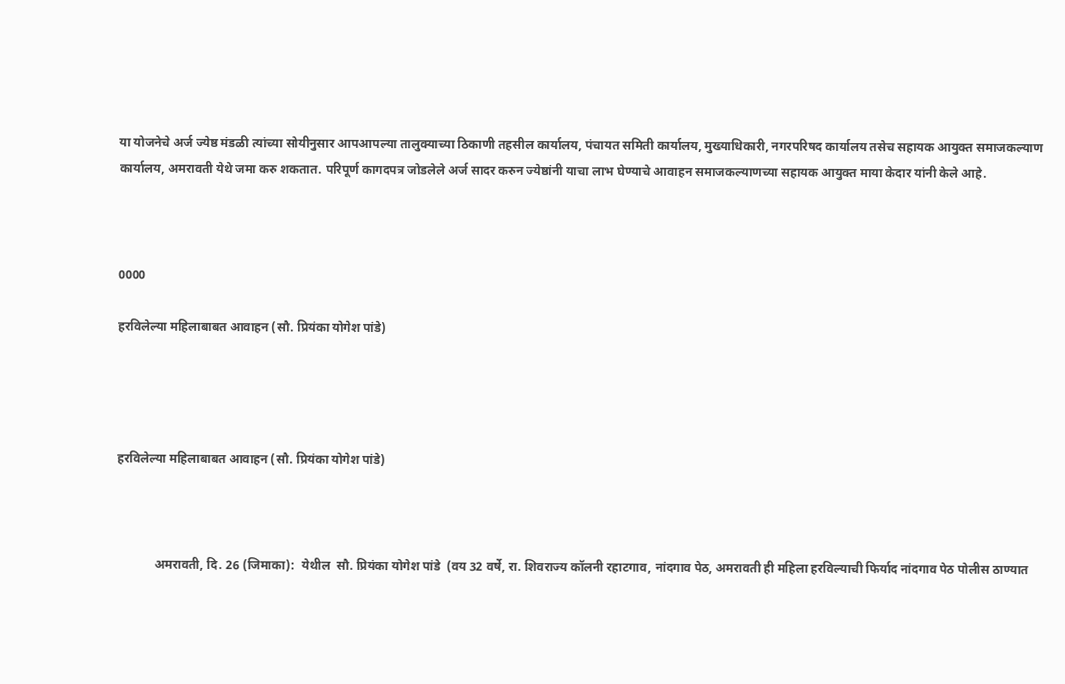या योजनेचे अर्ज ज्येष्ठ मंडळी त्यांच्या सोयीनुसार आपआपल्या तालुक्याच्या ठिकाणी तहसील कार्यालय, पंचायत समिती कार्यालय, मुख्याधिकारी, नगरपरिषद कार्यालय तसेच सहायक आयुक्त समाजकल्याण कार्यालय, अमरावती येथे जमा करु शकतात. परिपूर्ण कागदपत्र जोडलेले अर्ज सादर करुन ज्येष्ठांनी याचा लाभ घेण्याचे आवाहन समाजकल्याणच्या सहायक आयुक्त माया केदार यांनी केले आहे.



0000

हरविलेल्या महिलाबाबत आवाहन (सौ. प्रियंका योगेश पांडे)




हरविलेल्या महिलाबाबत आवाहन (सौ. प्रियंका योगेश पांडे)



            अमरावती, दि. 26 (जिमाका):  येथील  सौ. प्रियंका योगेश पांडे  (वय 32 वर्षे, रा. शिवराज्य कॉलनी रहाटगाव, नांदगाव पेठ, अमरावती ही महिला हरविल्याची फिर्याद नांदगाव पेठ पोलीस ठाण्यात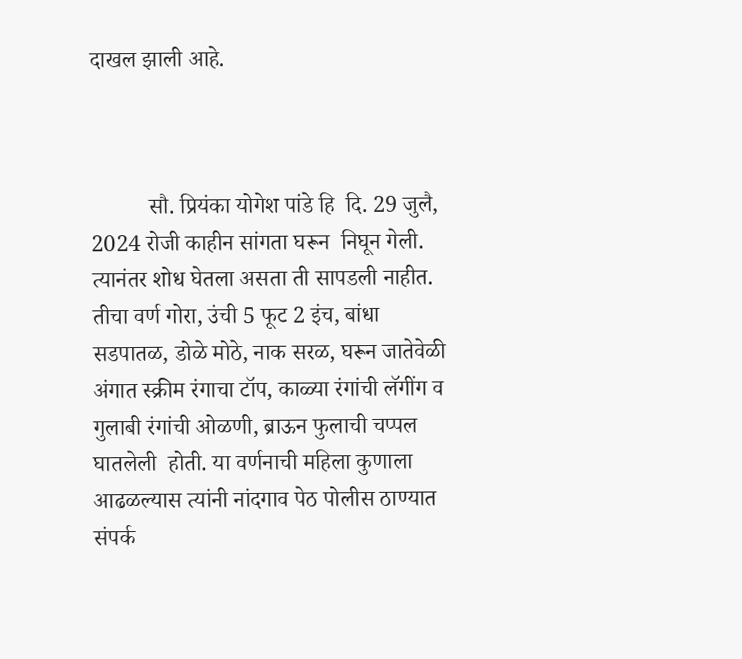दाखल झाली आहे.



          सौ. प्रियंका योगेश पांडे हि  दि. 29 जुलै, 2024 रोजी काहीन सांगता घरून  निघून गेली. त्यानंतर शोध घेतला असता ती सापडली नाहीत. तीचा वर्ण गोरा, उंची 5 फूट 2 इंच, बांधा सडपातळ, डोळे मोठे, नाक सरळ, घरून जातेवेळी  अंगात स्क्रीम रंगाचा टॉप, काळ्या रंगांची लॅगींग व गुलाबी रंगांची ओळणी, ब्राऊन फुलाची चप्पल घातलेली  होती. या वर्णनाची महिला कुणाला आढळल्यास त्यांनी नांदगाव पेठ पोलीस ठाण्यात संपर्क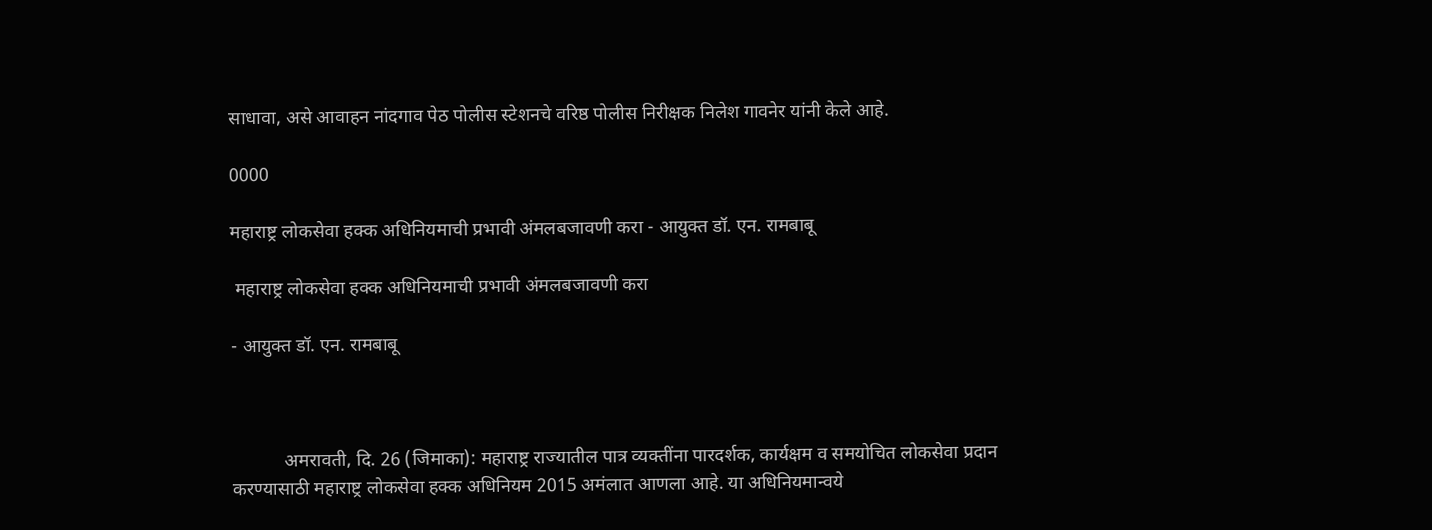साधावा, असे आवाहन नांदगाव पेठ पोलीस स्टेशनचे वरिष्ठ पोलीस निरीक्षक निलेश गावनेर यांनी केले आहे.

0000

महाराष्ट्र लोकसेवा हक्क अधिनियमाची प्रभावी अंमलबजावणी करा - आयुक्त डॉ. एन. रामबाबू

 महाराष्ट्र लोकसेवा हक्क अधिनियमाची प्रभावी अंमलबजावणी करा

- आयुक्त डॉ. एन. रामबाबू



           अमरावती, दि. 26 (जिमाका): महाराष्ट्र राज्यातील पात्र व्यक्तींना पारदर्शक, कार्यक्षम व समयोचित लोकसेवा प्रदान करण्यासाठी महाराष्ट्र लोकसेवा हक्क अधिनियम 2015 अमंलात आणला आहे. या अधिनियमान्वये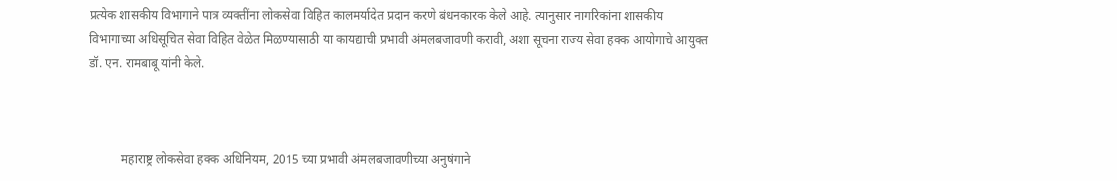प्रत्येक शासकीय विभागाने पात्र व्यक्तींना लोकसेवा विहित कालमर्यादेत प्रदान करणे बंधनकारक केले आहे. त्यानुसार नागरिकांना शासकीय विभागाच्या अधिसूचित सेवा विहित वेळेत मिळण्यासाठी या कायद्याची प्रभावी अंमलबजावणी करावी, अशा सूचना राज्य सेवा हक्क आयोगाचे आयुक्त डॉ. एन. रामबाबू यांनी केले.



          महाराष्ट्र लोकसेवा हक्क अधिनियम, 2015 च्या प्रभावी अंमलबजावणीच्या अनुषंगाने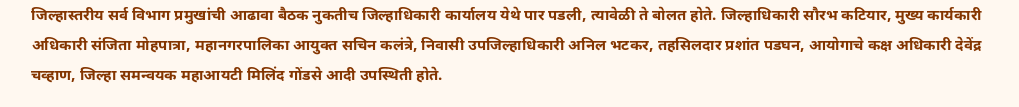जिल्हास्तरीय सर्व विभाग प्रमुखांची आढावा बैठक नुकतीच जिल्हाधिकारी कार्यालय येथे पार पडली, त्यावेळी ते बोलत होते. जिल्हाधिकारी सौरभ कटियार, मुख्य कार्यकारी अधिकारी संजिता मोहपात्रा, महानगरपालिका आयुक्त सचिन कलंत्रे, निवासी उपजिल्हाधिकारी अनिल भटकर, तहसिलदार प्रशांत पडघन, आयोगाचे कक्ष अधिकारी देवेंद्र चव्हाण, जिल्हा समन्वयक महाआयटी मिलिंद गोंडसे आदी उपस्थिती होते.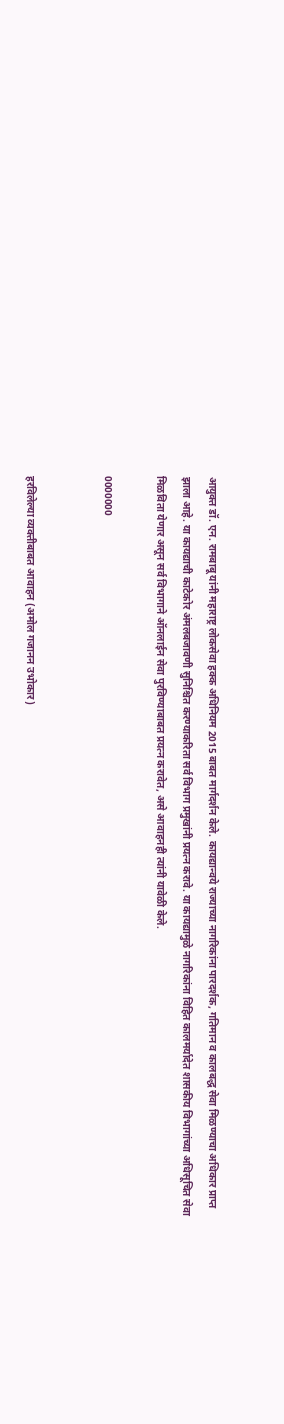आयुक्त डॉ. एन. रामबाबू यांनी महाराष्ट्र लोकसेवा हक्क अधिनियम 2015 बाबत मार्गदर्शन केले. कायद्यान्वये राज्याच्या नागरिकांना पारदर्शक, गतिमान व कालबद्ध सेवा मिळण्याचा अधिकार प्राप्त झाला आहे. या कायद्याची काटेकोर अंमलबजावणी सुनिश्चित करण्याकरिता सर्व विभाग प्रमुखांनी प्रयत्न करावे. या कायद्यामुळे नागरिकांना विहित कालमर्यादेत शासकीय विभागांच्या अधिसूचित सेवा मिळविता येणार असून सर्व विभागाने ऑनलाईन सेवा पुरविण्याबाबत प्रयत्न करावेत, असे आवाहनही त्यांनी यावेळी केले.

0000000


हरविलेल्या व्यक्तीबाबत आवाहन (अमोल गजानन उभोकार)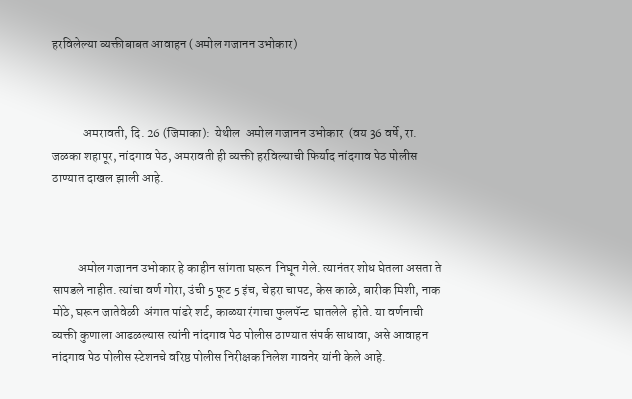हरविलेल्या व्यक्तीबाबत आवाहन (अमोल गजानन उभोकार)



            अमरावती, दि. 26 (जिमाका):  येथील  अमोल गजानन उभोकार  (वय 36 वर्षे, रा. जळका शहापूर, नांदगाव पेठ, अमरावती ही व्यक्ती हरविल्याची फिर्याद नांदगाव पेठ पोलीस ठाण्यात दाखल झाली आहे.



          अमोल गजानन उभोकार हे काहीन सांगता घरून  निघून गेले. त्यानंतर शोध घेतला असता ते सापडले नाहीत. त्यांचा वर्ण गोरा, उंची 5 फूट 5 इंच, चेहरा चापट, केस काळे, बारीक मिशी, नाक मोठे, घरून जातेवेळी  अंगात पांढरे शर्ट, काळ्या रंगाचा फुलपॅन्ट  घातलेले  होते. या वर्णनाची व्यक्ती कुणाला आढळल्यास त्यांनी नांदगाव पेठ पोलीस ठाण्यात संपर्क साधावा, असे आवाहन नांदगाव पेठ पोलीस स्टेशनचे वरिष्ठ पोलीस निरीक्षक निलेश गावनेर यांनी केले आहे.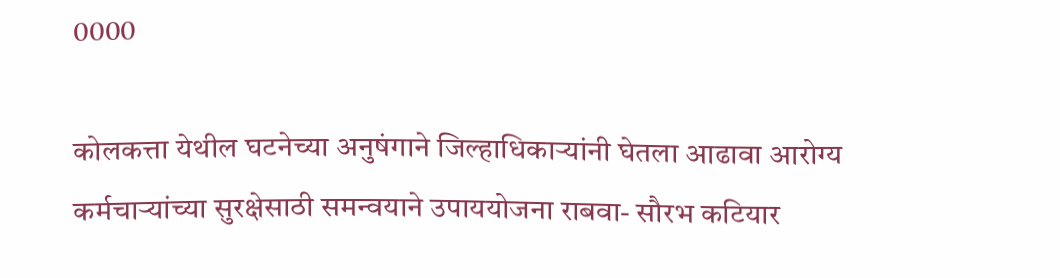0000

कोलकत्ता येथील घटनेच्या अनुषंगाने जिल्हाधिकाऱ्यांनी घेतला आढावा आरोग्य कर्मचाऱ्यांच्या सुरक्षेसाठी समन्वयाने उपाययोजना राबवा- सौरभ कटियार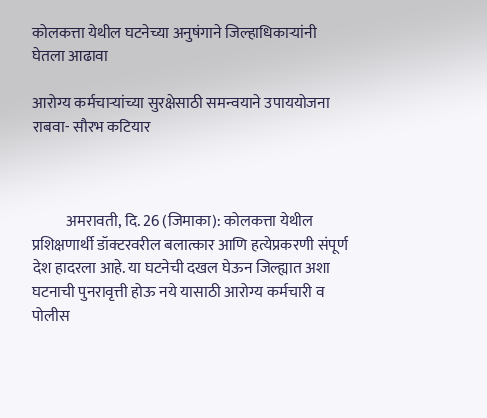कोलकत्ता येथील घटनेच्या अनुषंगाने जिल्हाधिकाऱ्यांनी घेतला आढावा

आरोग्य कर्मचाऱ्यांच्या सुरक्षेसाठी समन्वयाने उपाययोजना राबवा- सौरभ कटियार



           अमरावती, दि. 26 (जिमाका): कोलकत्ता येथील प्रशिक्षणार्थी डॉक्टरवरील बलात्कार आणि हत्येप्रकरणी संपूर्ण देश हादरला आहे. या घटनेची दखल घेऊन जिल्ह्यात अशा घटनाची पुनरावृत्ती होऊ नये यासाठी आरोग्य कर्मचारी व पोलीस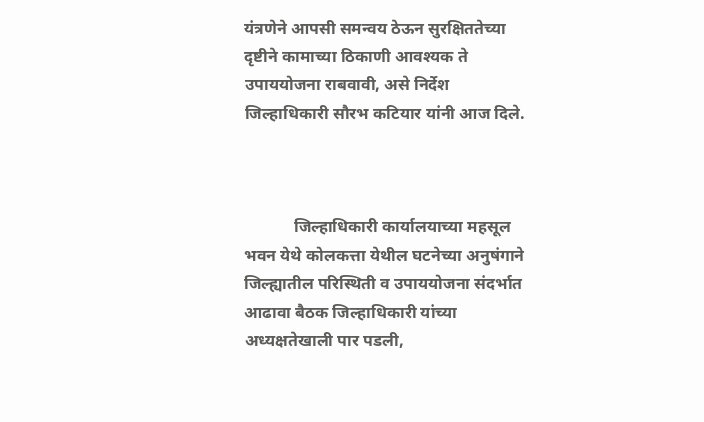यंत्रणेने आपसी समन्वय ठेऊन सुरक्षिततेच्या दृष्टीने कामाच्या ठिकाणी आवश्यक ते उपाययोजना राबवावी, असे निर्देश जिल्हाधिकारी सौरभ कटियार यांनी आज दिले.



            जिल्हाधिकारी कार्यालयाच्या महसूल भवन येथे कोलकत्ता येथील घटनेच्या अनुषंगाने जिल्ह्यातील परिस्थिती व उपाययोजना संदर्भात आढावा बैठक जिल्हाधिकारी यांच्या अध्यक्षतेखाली पार पडली,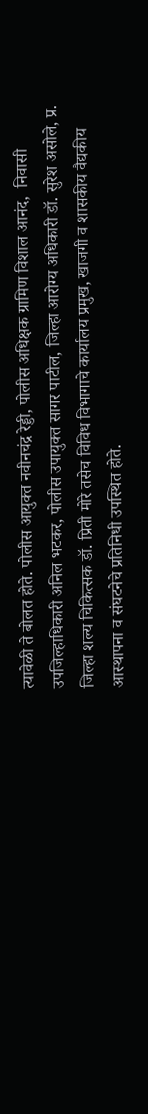त्यावेळी ते बोलत होते. पोलीस आयुक्त नवीनचंद्र रेड्डी, पोलीस अधिक्षक ग्रामिण विशाल आनंद,  निवासी उपजिल्हाधिकारी अनिल भटकर, पोलीस उपायुक्त सागर पाटील, जिल्हा आरोग्य अधिकारी डॉ. सुरेश असोले, प्र. जिल्हा शल्य चिकित्सक डॉ. प्रिती मोरे तसेच विविध विभागाचे कार्यालय प्रमुख, खाजगी व शासकीय वैद्यकीय आस्थापना व संघटनेचे प्रतिनिधी उपस्थित होते.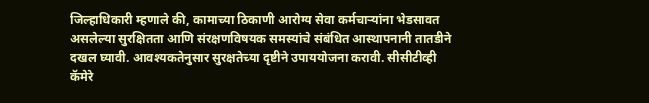जिल्हाधिकारी म्हणाले की, कामाच्या ठिकाणी आरोग्य सेवा कर्मचाऱ्यांना भेडसावत असलेल्या सुरक्षितता आणि संरक्षणविषयक समस्यांचे संबंधित आस्थापनानी तातडीने दखल घ्यावी. आवश्यकतेनुसार सुरक्षतेच्या दृष्टीने उपाययोजना करावी. सीसीटीव्ही कॅमेरे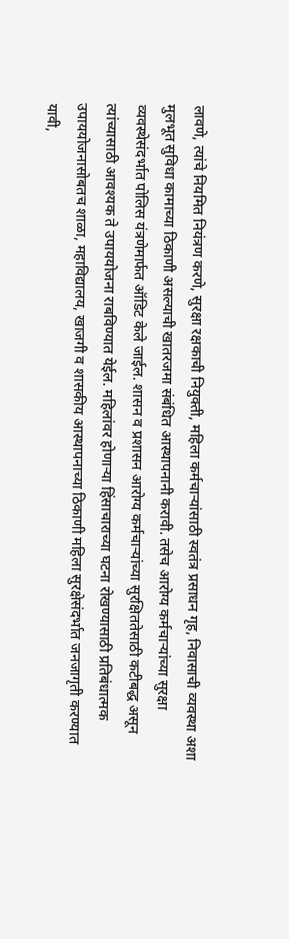लावणे, त्यांचे नियमित नियंत्रण करणे, सुरक्षा रक्षकाची नियुक्ती, महिला कर्मचाऱ्यांसाठी स्वतंत्र प्रसाधन गृह, निवासाची व्यवस्था अशा मुलभूत सुविधा कामाच्या ठिकाणी असल्याची खातरजमा संबंधित आस्थापनानी करावी. तसेच आरोग्य कर्मचाऱ्यांच्या सुरक्षा व्यवस्थेसंदर्भात पोलिस यंत्रणेमार्फत ऑडिट केले जाईल. शासन व प्रशासन आरोग्य कर्मचाऱ्यांच्या सुरक्षिततेसाठी कटीबद्ध असून त्यांच्यासाठी आवश्यक ते उपाययोजना राबविण्यात येईल. महिलांवर होणाऱ्या हिंसाचाराच्या घटना रोखण्यासाठी प्रतिबंधात्मक उपाययोजनासोबतच शाळा, महाविद्यालय, खाजगी व शासकीय आस्थापनाच्या ठिकाणी महिला सुरक्षेसंदर्भात जनजागृती करण्यात यावी,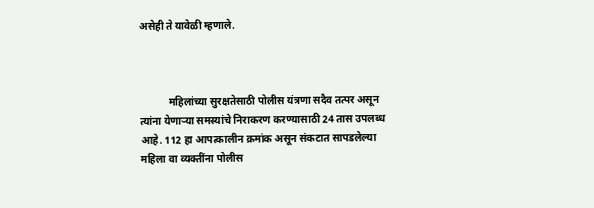असेही ते यावेळी म्हणाले.



           महिलांच्या सुरक्षतेसाठी पोलीस यंत्रणा सदैव तत्पर असून त्यांना येणाऱ्या समस्यांचे निराकरण करण्यासाठी 24 तास उपलब्ध आहे. 112 हा आपत्कालीन क्रमांक असून संकटात सापडलेल्या महिला वा व्यक्तींना पोलीस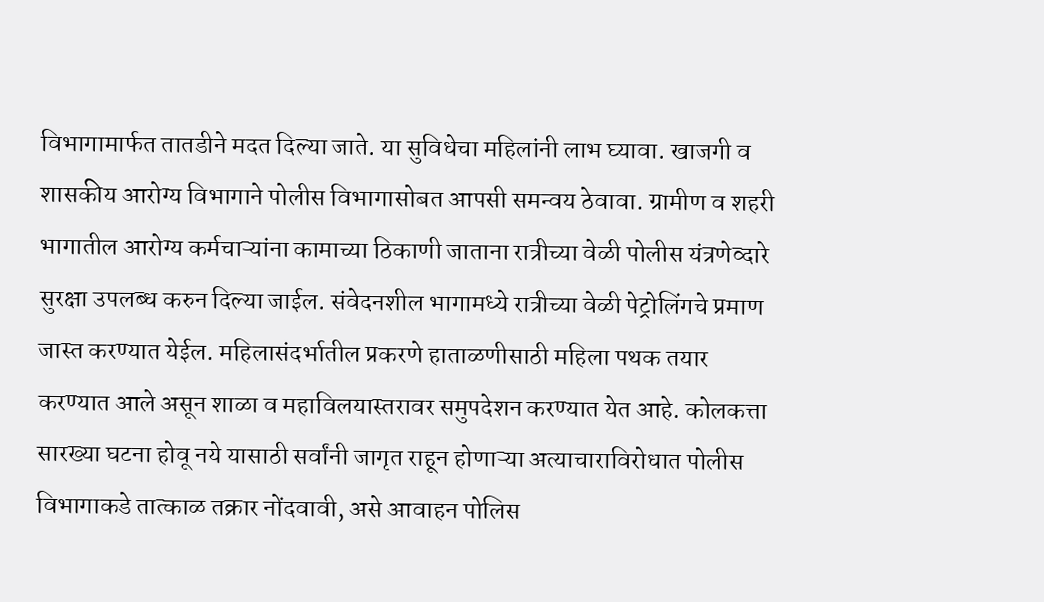विभागामार्फत तातडीने मदत दिल्या जाते. या सुविधेचा महिलांनी लाभ घ्यावा. खाजगी व शासकीय आरोग्य विभागाने पोलीस विभागासोबत आपसी समन्वय ठेवावा. ग्रामीण व शहरी भागातील आरोग्य कर्मचाऱ्यांना कामाच्या ठिकाणी जाताना रात्रीच्या वेळी पोलीस यंत्रणेव्दारे सुरक्षा उपलब्ध करुन दिल्या जाईल. संवेदनशील भागामध्ये रात्रीच्या वेळी पेट्रोलिंगचे प्रमाण जास्त करण्यात येईल. महिलासंदर्भातील प्रकरणे हाताळणीसाठी महिला पथक तयार करण्यात आले असून शाळा व महाविलयास्तरावर समुपदेशन करण्यात येत आहे. कोलकत्ता सारख्या घटना होवू नये यासाठी सर्वांनी जागृत राहून होणाऱ्या अत्याचाराविरोधात पोलीस विभागाकडे तात्काळ तक्रार नोंदवावी, असे आवाहन पोलिस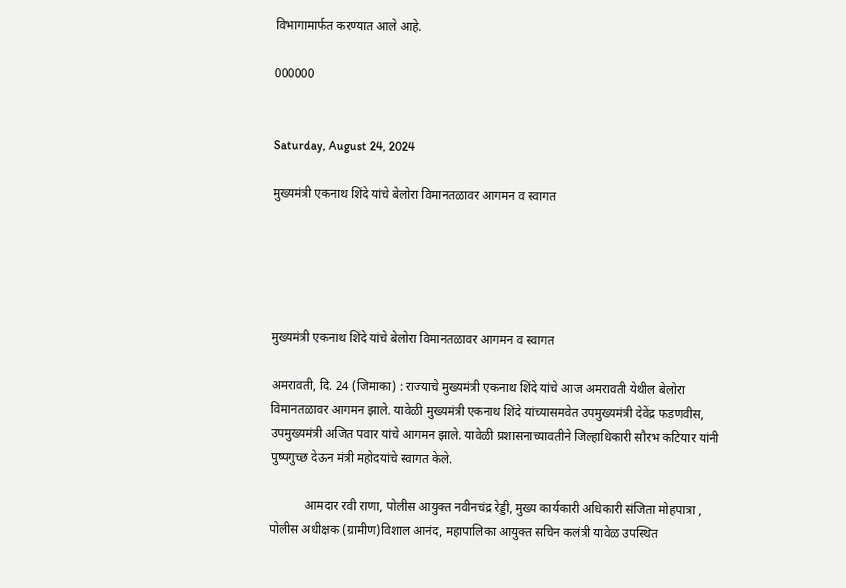विभागामार्फत करण्यात आले आहे.

000000


Saturday, August 24, 2024

मुख्यमंत्री एकनाथ शिंदे यांचे बेलोरा विमानतळावर आगमन व स्वागत





मुख्यमंत्री एकनाथ शिंदे यांचे बेलोरा विमानतळावर आगमन व स्वागत

अमरावती, दि. 24 (जिमाका) : राज्याचे मुख्यमंत्री एकनाथ शिंदे यांचे आज अमरावती येथील बेलोरा विमानतळावर आगमन झाले. यावेळी मुख्यमंत्री एकनाथ शिंदे यांच्यासमवेत उपमुख्यमंत्री देवेंद्र फडणवीस, उपमुख्यमंत्री अजित पवार यांचे आगमन झाले. यावेळी प्रशासनाच्यावतीने जिल्हाधिकारी सौरभ कटियार यांनी पुष्पगुच्छ देऊन मंत्री महोदयांचे स्वागत केले.

           आमदार रवी राणा, पोलीस आयुक्त नवीनचंद्र रेड्डी, मुख्य कार्यकारी अधिकारी संजिता मोहपात्रा , पोलीस अधीक्षक (ग्रामीण)विशाल आनंद, महापालिका आयुक्त सचिन कलंत्री यावेळ उपस्थित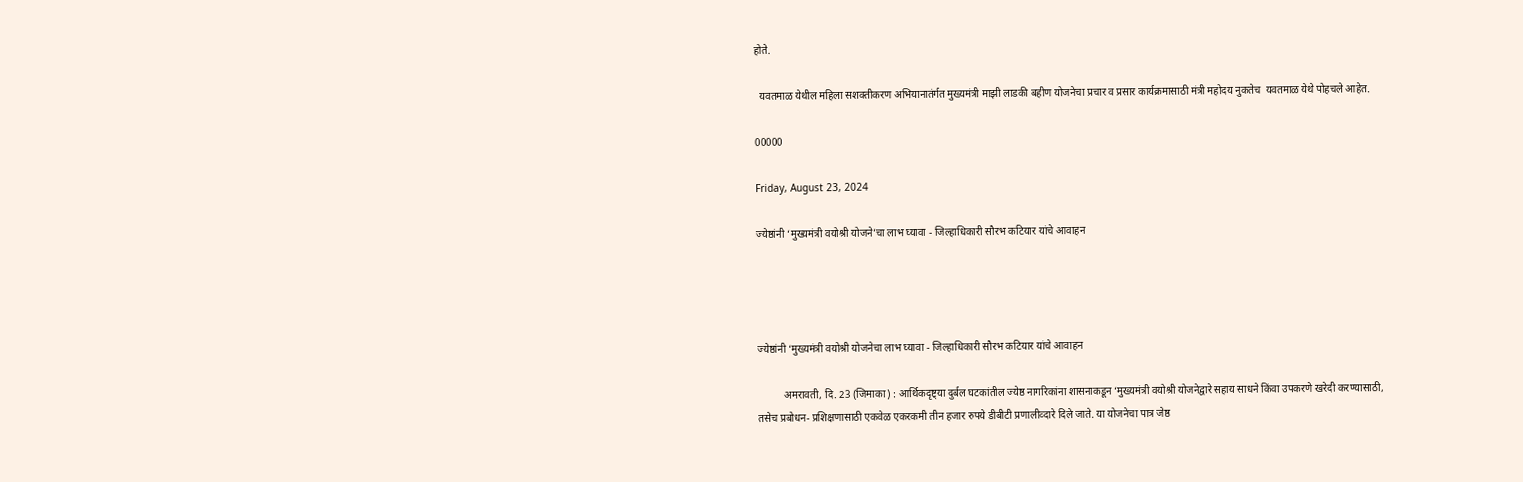होते.

  यवतमाळ येथील महिला सशक्तीकरण अभियानातंर्गत मुख्यमंत्री माझी लाडकी बहीण योजनेचा प्रचार व प्रसार कार्यक्रमासाठी मंत्री महोदय नुकतेच  यवतमाळ येथे पोहचले आहेत.

00000

Friday, August 23, 2024

ज्येष्ठांनी ‘मुख्यमंत्री वयोश्री योजने’चा लाभ घ्यावा - जिल्हाधिकारी सौरभ कटियार यांचे आवाहन




ज्येष्ठांनी ‘मुख्यमंत्री वयोश्री योजनेचा लाभ घ्यावा - जिल्हाधिकारी सौरभ कटियार यांचे आवाहन

          अमरावती, दि. 23 (जिमाका) : आर्थिकदृष्ट्या दुर्बल घटकांतील ज्येष्ठ नागरिकांना शासनाकडून ‘मुख्यमंत्री वयोश्री योजनेद्वारे सहाय साधने किंवा उपकरणे खरेदी करण्यासाठी, तसेच प्रबोधन- प्रशिक्षणासाठी एकवेळ एकरकमी तीन हजार रुपये डीबीटी प्रणालीव्दारे दिले जाते. या योजनेचा पात्र जेष्ठ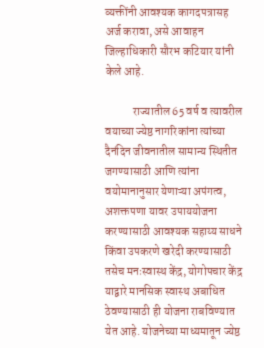व्यक्तींनी आवश्यक कागदपत्रासह अर्ज करावा, असे आवाहन जिल्हाधिकारी सौरभ कटियार यांनी केले आहे.

            राज्यातील 65 वर्ष व त्यावरील वयाच्या ज्येष्ठ नागरिकांना त्यांच्या दैनंदिन जीवनातील सामान्य स्थितीत जगण्यासाठी आणि त्यांना वयोमानानुसार येणाऱ्या अपंगत्व, अशक्तपणा यावर उपाययोजना करण्यासाठी आवश्यक सहाय्य साधने किंवा उपकरणे खरेदी करण्यासाठी तसेच मनःस्वास्थ केंद्र, योगोपचार केंद्र याद्वारे मानसिक स्वास्थ अबाधित ठेवण्यासाठी ही योजना राबविण्यात येत आहे. योजनेच्या माध्यमातून ज्येष्ठ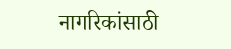नागरिकांसाठी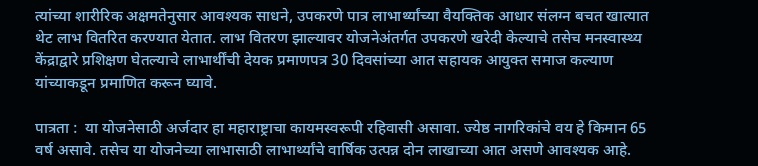त्यांच्या शारीरिक अक्षमतेनुसार आवश्यक साधने, उपकरणे पात्र लाभार्थ्यांच्या वैयक्तिक आधार संलग्न बचत खात्यात थेट लाभ वितरित करण्यात येतात. लाभ वितरण झाल्यावर योजनेअंतर्गत उपकरणे खरेदी केल्याचे तसेच मनस्वास्थ्य केंद्राद्वारे प्रशिक्षण घेतल्याचे लाभार्थींची देयक प्रमाणपत्र 30 दिवसांच्या आत सहायक आयुक्त समाज कल्याण यांच्याकडून प्रमाणित करून घ्यावे.

पात्रता :  या योजनेसाठी अर्जदार हा महाराष्ट्राचा कायमस्वरूपी रहिवासी असावा. ज्येष्ठ नागरिकांचे वय हे किमान 65 वर्ष असावे. तसेच या योजनेच्या लाभासाठी लाभार्थ्यांचे वार्षिक उत्पन्न दोन लाखाच्या आत असणे आवश्यक आहे.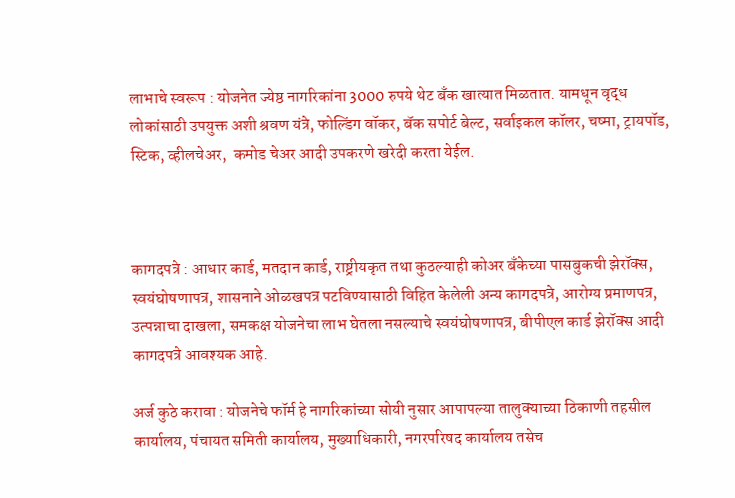लाभाचे स्वरूप : योजनेत ज्येष्ठ नागरिकांना 3000 रुपये थेट बँक खात्यात मिळतात. यामधून वृद्ध लोकांसाठी उपयुक्त अशी श्रवण यंत्रे, फोल्डिंग वॉकर, बॅक सपोर्ट बेल्ट, सर्वाइकल कॉलर, चष्मा, ट्रायपॉड, स्टिक, व्हीलचेअर,  कमोड चेअर आदी उपकरणे खरेदी करता येईल.



कागदपत्रे : आधार कार्ड, मतदान कार्ड, राष्ट्रीयकृत तथा कुठल्याही कोअर बँकेच्या पासबुकची झेरॉक्स, स्वयंघोषणापत्र, शासनाने ओळखपत्र पटविण्यासाठी विहित केलेली अन्य कागदपत्रे, आरोग्य प्रमाणपत्र, उत्पन्नाचा दाखला, समकक्ष योजनेचा लाभ घेतला नसल्याचे स्वयंघोषणापत्र, बीपीएल कार्ड झेरॉक्स आदी कागदपत्रे आवश्यक आहे.

अर्ज कुठे करावा : योजनेचे फॉर्म हे नागरिकांच्या सोयी नुसार आपापल्या तालुक्याच्या ठिकाणी तहसील कार्यालय, पंचायत समिती कार्यालय, मुख्याधिकारी, नगरपरिषद कार्यालय तसेच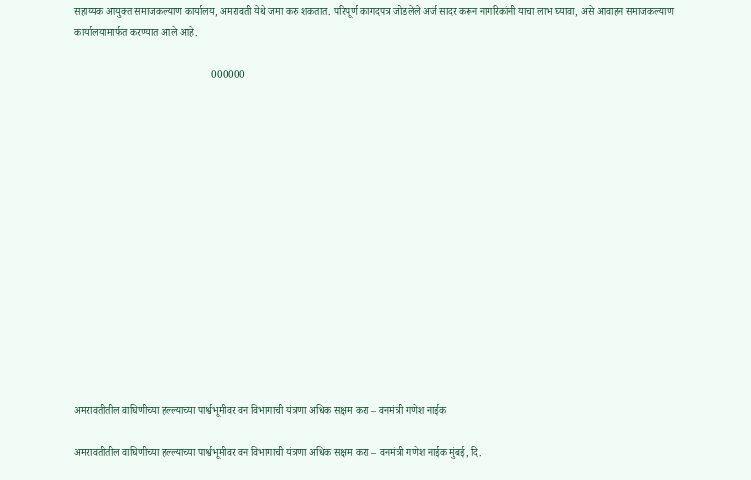सहाय्यक आयुक्त समाजकल्याण कार्यालय, अमरावती येथे जमा करु शकतात. परिपूर्ण कागदपत्र जोडलेले अर्ज सादर करून नागरिकांनी याचा लाभ घ्यावा, असे आवाहन समाजकल्याण कार्यालयामार्फत करण्यात आले आहे.

                                                     000000















अमरावतीतील वाघिणीच्या हल्ल्याच्या पार्श्वभूमीवर वन विभागाची यंत्रणा अधिक सक्षम करा – वनमंत्री गणेश नाईक

अमरावतीतील वाघिणीच्या हल्ल्याच्या पार्श्वभूमीवर वन विभागाची यंत्रणा अधिक सक्षम करा – वनमंत्री गणेश नाईक मुंबई, दि.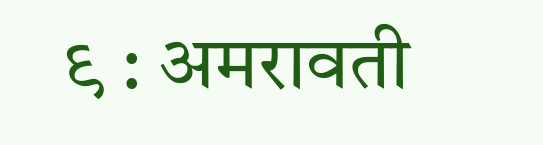९ : अमरावती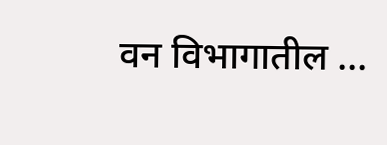वन विभागातील ...